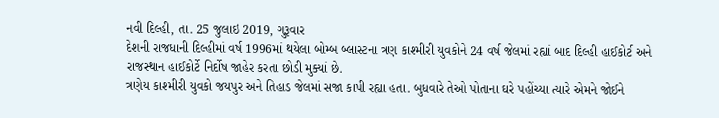નવી દિલ્હી, તા. 25 જુલાઇ 2019, ગુરૂવાર
દેશની રાજધાની દિલ્હીમાં વર્ષ 1996માં થયેલા બોમ્બ બ્લાસ્ટના ત્રણ કાશ્મીરી યુવકોને 24 વર્ષ જેલમાં રહ્યાં બાદ દિલ્હી હાઈકોર્ટ અને રાજસ્થાન હાઈકોર્ટે નિર્દોષ જાહેર કરતા છોડી મુક્યાં છે.
ત્રણેય કાશ્મીરી યુવકો જયપુર અને તિહાડ જેલમાં સજા કાપી રહ્યા હતા. બુધવારે તેઓ પોતાના ઘરે પહોંચ્યા ત્યારે એમને જોઈને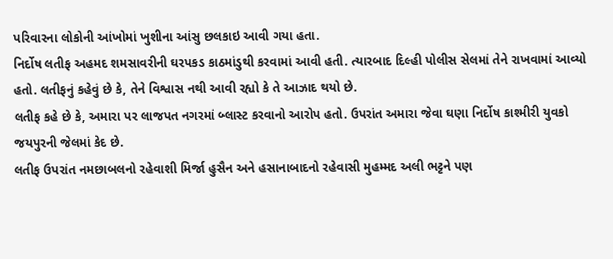પરિવારના લોકોની આંખોમાં ખુશીના આંસુ છલકાઇ આવી ગયા હતા.
નિર્દોષ લતીફ અહમદ શમસાવરીની ઘરપકડ કાઠમાંડુથી કરવામાં આવી હતી. ત્યારબાદ દિલ્હી પોલીસ સેલમાં તેને રાખવામાં આવ્યો હતો. લતીફનું કહેવું છે કે, તેને વિશ્વાસ નથી આવી રહ્યો કે તે આઝાદ થયો છે.
લતીફ કહે છે કે, અમારા પર લાજપત નગરમાં બ્લાસ્ટ કરવાનો આરોપ હતો. ઉપરાંત અમારા જેવા ઘણા નિર્દોષ કાશ્મીરી યુવકો જયપુરની જેલમાં કેદ છે.
લતીફ ઉપરાંત નમછાબલનો રહેવાશી મિર્જા હુસૈન અને હસાનાબાદનો રહેવાસી મુહમ્મદ અલી ભટ્ટને પણ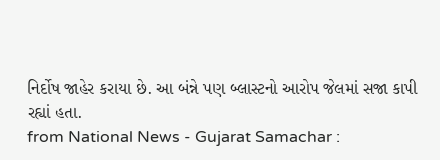નિર્દોષ જાહેર કરાયા છે. આ બંન્ને પણ બ્લાસ્ટનો આરોપ જેલમાં સજા કાપી રહ્યાં હતા.
from National News - Gujarat Samachar :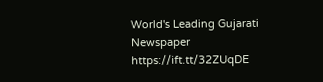World's Leading Gujarati Newspaper https://ift.tt/32ZUqDE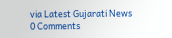via Latest Gujarati News
0 Comments